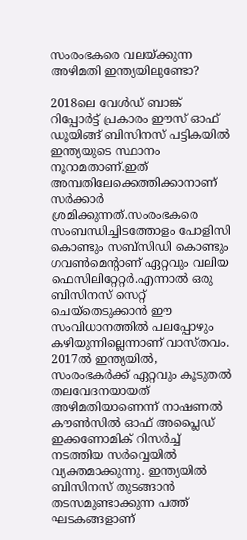സംരംഭകരെ വലയ്ക്കുന്ന അഴിമതി ഇന്ത്യയിലുണ്ടോ?

2018ലെ വേള്‍ഡ് ബാങ്ക് റിപ്പോര്‍ട്ട് പ്രകാരം ഈസ് ഓഫ് ഡൂയിങ്ങ് ബിസിനസ് പട്ടികയില്‍ ഇന്ത്യയുടെ സ്ഥാനം നൂറാമതാണ്.ഇത് അമ്പതിലേക്കെത്തിക്കാനാണ് സര്‍ക്കാര്‍ ശ്രമിക്കുന്നത്.സംരംഭകരെ സംബന്ധിച്ചിടത്തോളം പോളിസി കൊണ്ടും സബ്‌സിഡി കൊണ്ടും ഗവണ്‍മെന്റാണ് ഏറ്റവും വലിയ ഫെസിലിറ്റേറ്റര്‍.എന്നാല്‍ ഒരു ബിസിനസ് സെറ്റ് ചെയ്‌തെടുക്കാന്‍ ഈ സംവിധാനത്തില്‍ പലപ്പോഴും കഴിയുന്നില്ലെന്നാണ് വാസ്തവം. 2017ല്‍ ഇന്ത്യയില്‍, സംരംഭകര്‍ക്ക് ഏറ്റവും കൂടുതല്‍ തലവേദനയായത് അഴിമതിയാണെന്ന് നാഷണല്‍ കൗണ്‍സില്‍ ഓഫ് അപ്ലൈഡ് ഇക്കണോമിക് റിസര്‍ച്ച് നടത്തിയ സര്‍വ്വെയില്‍ വ്യക്തമാക്കുന്നു. ഇന്ത്യയില്‍ ബിസിനസ് തുടങ്ങാന്‍ തടസമുണ്ടാക്കുന്ന പത്ത് ഘടകങ്ങളാണ്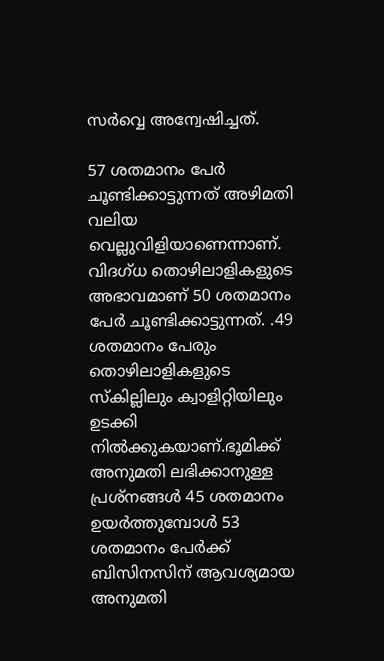സര്‍വ്വെ അന്വേഷിച്ചത്.

57 ശതമാനം പേര്‍ ചൂണ്ടിക്കാട്ടുന്നത് അഴിമതി വലിയ വെല്ലുവിളിയാണെന്നാണ്. വിദഗ്ധ തൊഴിലാളികളുടെ അഭാവമാണ് 50 ശതമാനം പേര്‍ ചൂണ്ടിക്കാട്ടുന്നത്. .49 ശതമാനം പേരും തൊഴിലാളികളുടെ സ്‌കില്ലിലും ക്വാളിറ്റിയിലും ഉടക്കി നില്‍ക്കുകയാണ്.ഭൂമിക്ക് അനുമതി ലഭിക്കാനുള്ള പ്രശ്‌നങ്ങള്‍ 45 ശതമാനം ഉയര്‍ത്തുമ്പോള്‍ 53 ശതമാനം പേര്‍ക്ക് ബിസിനസിന് ആവശ്യമായ അനുമതി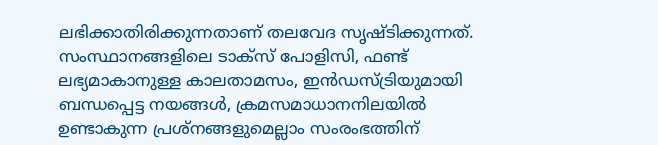ലഭിക്കാതിരിക്കുന്നതാണ് തലവേദ സൃഷ്ടിക്കുന്നത്. സംസ്ഥാനങ്ങളിലെ ടാക്‌സ് പോളിസി, ഫണ്ട് ലഭ്യമാകാനുള്ള കാലതാമസം, ഇന്‍ഡസ്ട്രിയുമായി ബന്ധപ്പെട്ട നയങ്ങള്‍, ക്രമസമാധാനനിലയില്‍ ഉണ്ടാകുന്ന പ്രശ്‌നങ്ങളുമെല്ലാം സംരംഭത്തിന്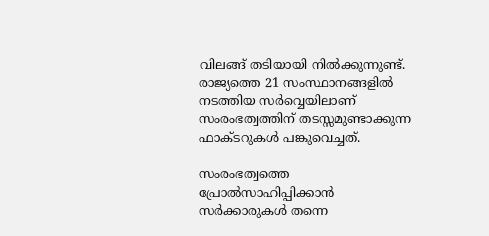വിലങ്ങ് തടിയായി നില്‍ക്കുന്നുണ്ട്. രാജ്യത്തെ 21 സംസ്ഥാനങ്ങളില്‍ നടത്തിയ സര്‍വ്വെയിലാണ് സംരംഭത്വത്തിന് തടസ്സമുണ്ടാക്കുന്ന ഫാക്ടറുകള്‍ പങ്കുവെച്ചത്.

സംരംഭത്വത്തെ പ്രോല്‍സാഹിപ്പിക്കാന്‍ സര്‍ക്കാരുകള്‍ തന്നെ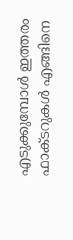എടുക്കുമ്പോള്‍ ഇത്തരം ഫാക്ടറുകള്‍ എങ്ങിനെ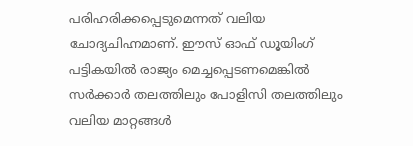പരിഹരിക്കപ്പെടുമെന്നത് വലിയ ചോദ്യചിഹ്നമാണ്. ഈസ് ഓഫ് ഡൂയിംഗ് പട്ടികയില്‍ രാജ്യം മെച്ചപ്പെടണമെങ്കില്‍ സര്‍ക്കാര്‍ തലത്തിലും പോളിസി തലത്തിലും വലിയ മാറ്റങ്ങള്‍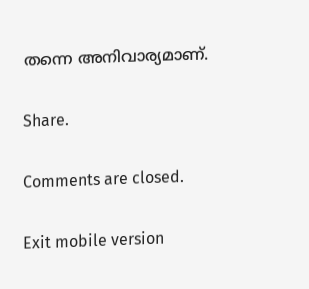തന്നെ അനിവാര്യമാണ്.

Share.

Comments are closed.

Exit mobile version